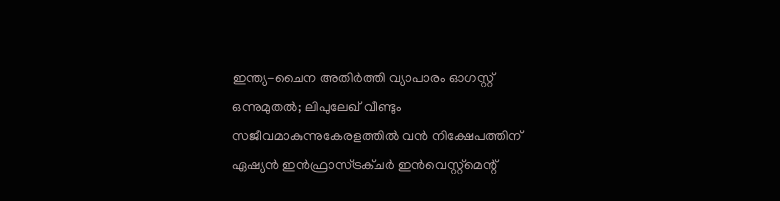ഇന്ത്യ-ചൈന അതിര്‍ത്തി വ്യാപാരം ഓഗസ്റ്റ് ഒന്നുമുതല്‍; ലിപുലേഖ് വീണ്ടും സജീവമാകുന്നുകേരളത്തിൽ വന്‍ നിക്ഷേപത്തിന് ഏഷ്യന്‍ ഇന്‍ഫ്രാസ്ട്രക്ചര്‍ ഇന്‍വെസ്റ്റ്മെന്റ്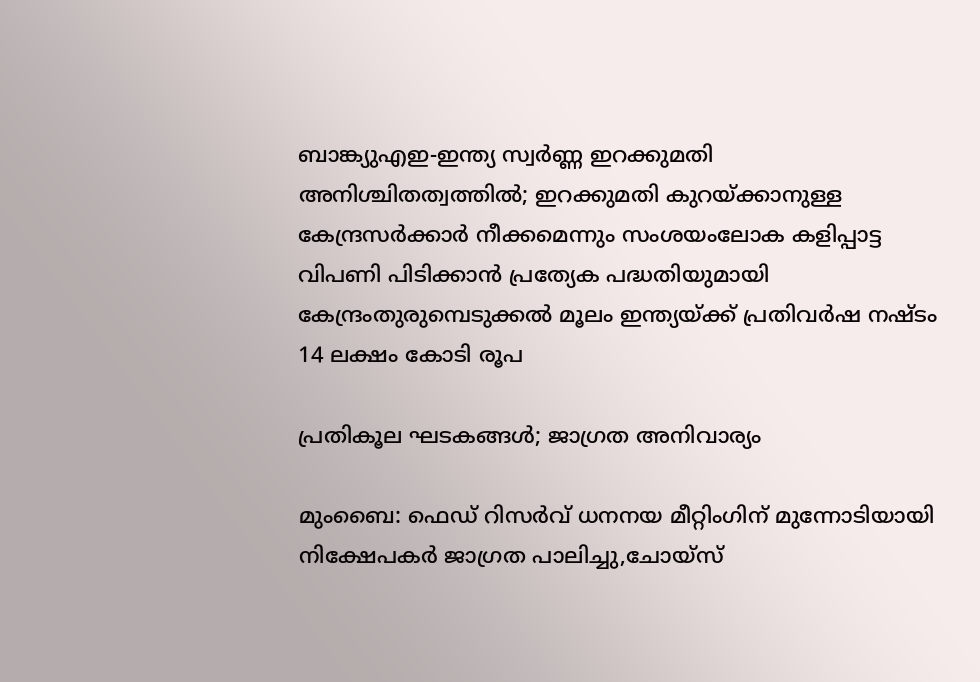ബാങ്ക്യുഎഇ-ഇന്ത്യ സ്വർണ്ണ ഇറക്കുമതി അനിശ്ചിതത്വത്തിൽ; ഇറക്കുമതി കുറയ്ക്കാനുള്ള കേന്ദ്രസർക്കാർ നീക്കമെന്നും സംശയംലോക കളിപ്പാട്ട വിപണി പിടിക്കാന്‍ പ്രത്യേക പദ്ധതിയുമായി കേന്ദ്രംതുരുമ്പെടുക്കൽ മൂലം ഇന്ത്യയ്ക്ക് പ്രതിവര്‍ഷ നഷ്ടം 14 ലക്ഷം കോടി രൂപ

പ്രതികൂല ഘടകങ്ങള്‍; ജാഗ്രത അനിവാര്യം

മുംബൈ: ഫെഡ് റിസര്‍വ് ധനനയ മീറ്റിംഗിന് മുന്നോടിയായി നിക്ഷേപകര്‍ ജാഗ്രത പാലിച്ചു,ചോയ്‌സ്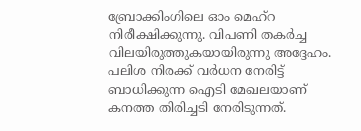ബ്രോക്കിംഗിലെ ഓം മെഹ്‌റ നിരീക്ഷിക്കുന്നു. വിപണി തകര്‍ച്ച വിലയിരുത്തുകയായിരുന്നു അദ്ദേഹം. പലിശ നിരക്ക് വര്‍ധന നേരിട്ട് ബാധിക്കുന്ന ഐടി മേഖലയാണ് കനത്ത തിരിച്ചടി നേരിടുന്നത്.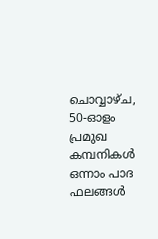ചൊവ്വാഴ്ച, 50-ഓളം പ്രമുഖ കമ്പനികള്‍ ഒന്നാം പാദ ഫലങ്ങള്‍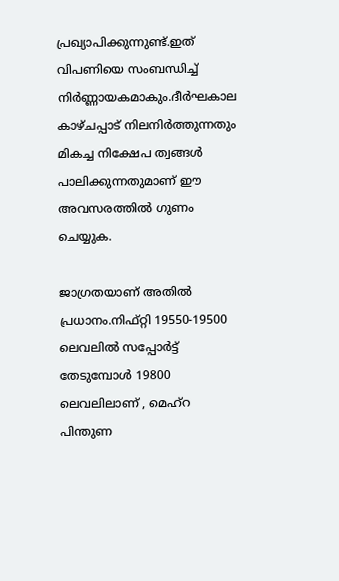പ്രഖ്യാപിക്കുന്നുണ്ട്.ഇത് വിപണിയെ സംബന്ധിച്ച് നിര്‍ണ്ണായകമാകും.ദീര്‍ഘകാല കാഴ്ചപ്പാട് നിലനിര്‍ത്തുന്നതും മികച്ച നിക്ഷേപ ത്വങ്ങള്‍ പാലിക്കുന്നതുമാണ് ഈ അവസരത്തില്‍ ഗുണം ചെയ്യുക.

ജാഗ്രതയാണ് അതില്‍ പ്രധാനം.നിഫ്റ്റി 19550-19500 ലെവലില്‍ സപ്പോര്‍ട്ട് തേടുമ്പോള്‍ 19800 ലെവലിലാണ് , മെഹ്‌റ പിന്തുണ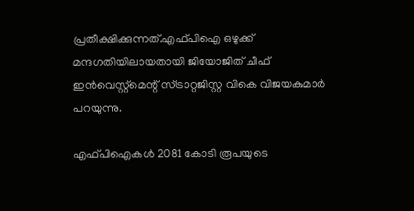പ്രതീക്ഷിക്കുന്നത്.എഫ്പിഐ ഒഴുക്ക് മന്ദഗതിയിലായതായി ജിയോജിത് ചീഫ് ഇന്‍വെസ്റ്റ്‌മെന്റ് സ്ട്രാറ്റജിസ്റ്റ വികെ വിജയകുമാര്‍ പറയുന്നു.

എഫ്പിഐകള്‍ 2081 കോടി രൂപയുടെ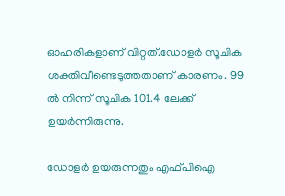ഓഹരികളാണ് വിറ്റത്.ഡോളര്‍ സൂചിക ശക്തിവീണ്ടെടുത്തതാണ് കാരണം. 99 ല്‍ നിന്ന് സൂചിക 101.4 ലേക്ക് ഉയര്‍ന്നിരുന്നു.

ഡോളര്‍ ഉയരുന്നതും എഫ്പിഐ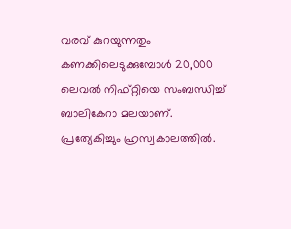വരവ് കുറയുന്നതും കണക്കിലെടുക്കുമ്പോള്‍ 20,000 ലെവല്‍ നിഫ്റ്റിയെ സംബന്ധിച്ച്‌ ബാലികേറാ മലയാണ്. പ്രത്യേകിച്ചും ഹ്രസ്വകാലത്തില്‍.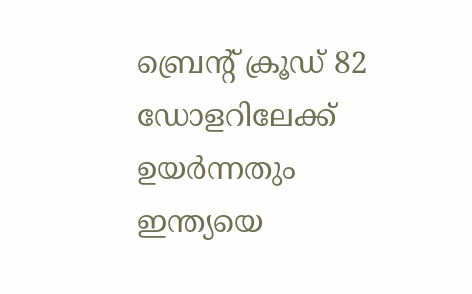ബ്രെന്റ് ക്രൂഡ് 82 ഡോളറിലേക്ക് ഉയര്‍ന്നതും ഇന്ത്യയെ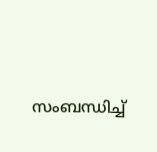സംബന്ധിച്ച്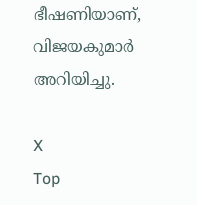ഭീഷണിയാണ്, വിജയകുമാര്‍ അറിയിച്ചു.

X
Top